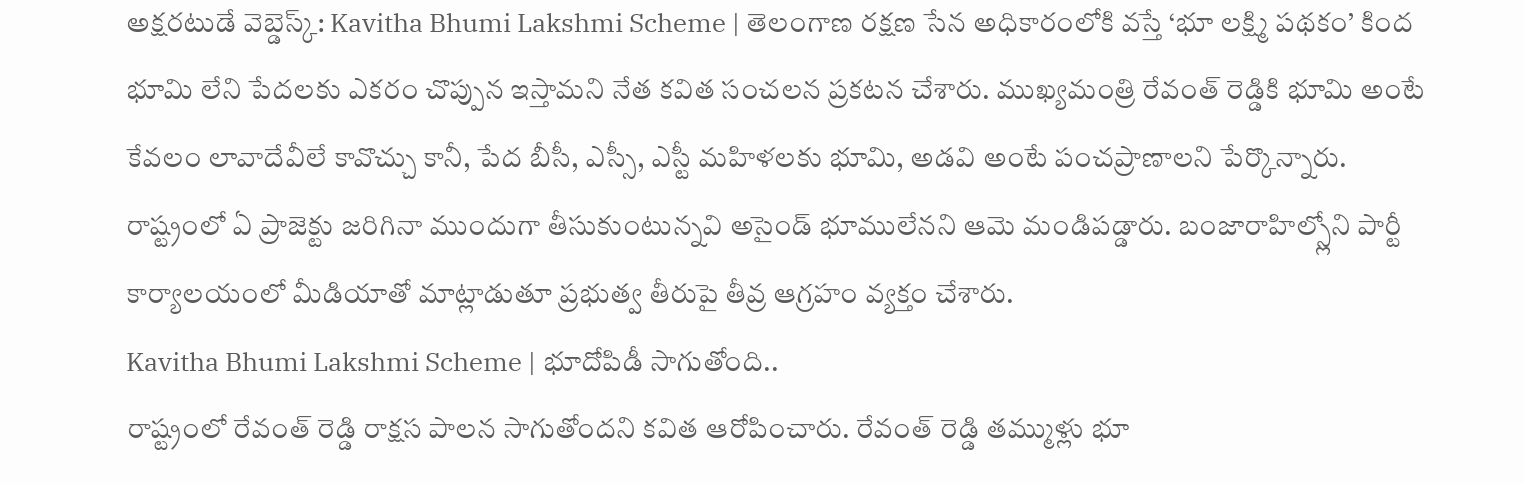అక్షరటుడే వెబ్డెస్క్: Kavitha Bhumi Lakshmi Scheme | తెలంగాణ రక్షణ సేన అధికారంలోకి వస్తే ‘భూ లక్ష్మి పథకం’ కింద భూమి లేని పేదలకు ఎకరం చొప్పున ఇస్తామని నేత కవిత సంచలన ప్రకటన చేశారు. ముఖ్యమంత్రి రేవంత్ రెడ్డికి భూమి అంటే కేవలం లావాదేవీలే కావొచ్చు కానీ, పేద బీసీ, ఎస్సీ, ఎస్టీ మహిళలకు భూమి, అడవి అంటే పంచప్రాణాలని పేర్కొన్నారు. రాష్ట్రంలో ఏ ప్రాజెక్టు జరిగినా ముందుగా తీసుకుంటున్నవి అసైండ్ భూములేనని ఆమె మండిపడ్డారు. బంజారాహిల్స్లోని పార్టీ కార్యాలయంలో మీడియాతో మాట్లాడుతూ ప్రభుత్వ తీరుపై తీవ్ర ఆగ్రహం వ్యక్తం చేశారు.
Kavitha Bhumi Lakshmi Scheme | భూదోపిడీ సాగుతోంది..
రాష్ట్రంలో రేవంత్ రెడ్డి రాక్షస పాలన సాగుతోందని కవిత ఆరోపించారు. రేవంత్ రెడ్డి తమ్ముళ్లు భూ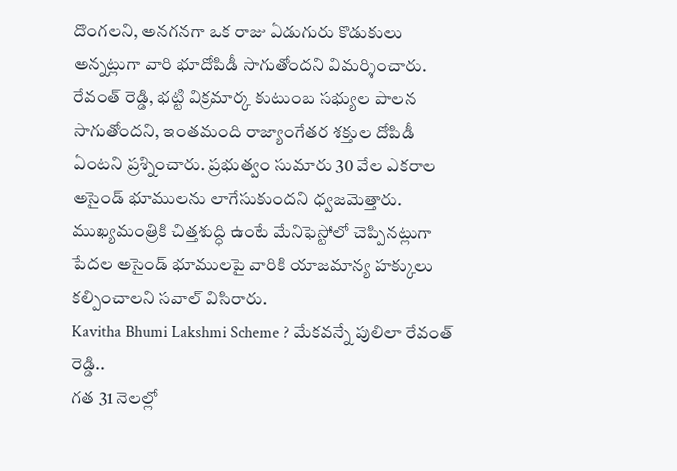దొంగలని, అనగనగా ఒక రాజు ఏడుగురు కొడుకులు అన్నట్లుగా వారి భూదోపిడీ సాగుతోందని విమర్శించారు. రేవంత్ రెడ్డి, భట్టి విక్రమార్క కుటుంబ సభ్యుల పాలన సాగుతోందని, ఇంతమంది రాజ్యాంగేతర శక్తుల దోపిడీ ఏంటని ప్రశ్నించారు. ప్రభుత్వం సుమారు 30 వేల ఎకరాల అసైండ్ భూములను లాగేసుకుందని ధ్వజమెత్తారు. ముఖ్యమంత్రికి చిత్తశుద్ధి ఉంటే మేనిఫెస్టోలో చెప్పినట్లుగా పేదల అసైండ్ భూములపై వారికి యాజమాన్య హక్కులు కల్పించాలని సవాల్ విసిరారు.
Kavitha Bhumi Lakshmi Scheme ? మేకవన్నే పులిలా రేవంత్ రెడ్డి..
గత 31 నెలల్లో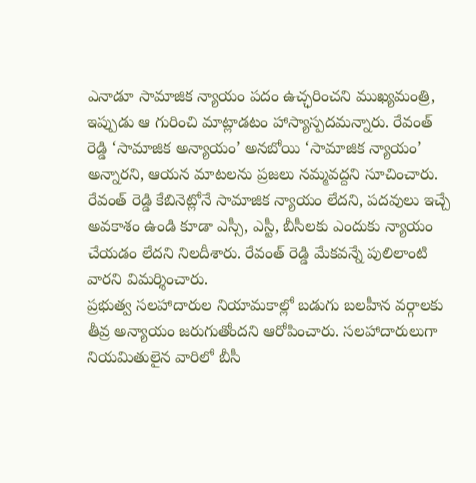ఎనాడూ సామాజిక న్యాయం పదం ఉచ్ఛరించని ముఖ్యమంత్రి, ఇప్పుడు ఆ గురించి మాట్లాడటం హాస్యాస్పదమన్నారు. రేవంత్ రెడ్డి ‘సామాజిక అన్యాయం’ అనబోయి ‘సామాజిక న్యాయం’ అన్నారని, ఆయన మాటలను ప్రజలు నమ్మవద్దని సూచించారు. రేవంత్ రెడ్డి కేబినెట్లోనే సామాజిక న్యాయం లేదని, పదవులు ఇచ్చే అవకాశం ఉండి కూడా ఎస్సీ, ఎస్టీ, బీసీలకు ఎందుకు న్యాయం చేయడం లేదని నిలదీశారు. రేవంత్ రెడ్డి మేకవన్నే పులిలాంటి వారని విమర్శించారు.
ప్రభుత్వ సలహాదారుల నియామకాల్లో బడుగు బలహీన వర్గాలకు తీవ్ర అన్యాయం జరుగుతోందని ఆరోపించారు. సలహాదారులుగా నియమితులైన వారిలో బీసీ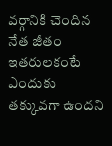వర్గానికి చెందిన నేత జీతం ఇతరులకంటే ఎందుకు తక్కువగా ఉందని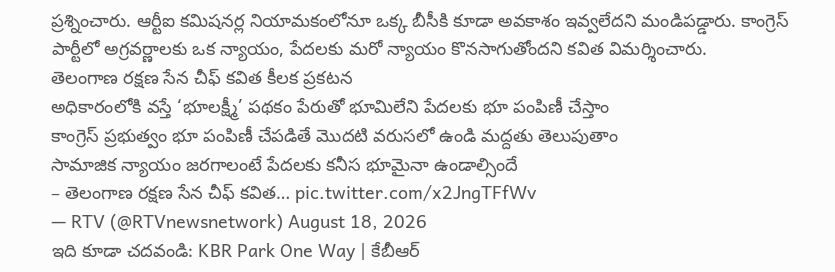ప్రశ్నించారు. ఆర్టీఐ కమిషనర్ల నియామకంలోనూ ఒక్క బీసీకి కూడా అవకాశం ఇవ్వలేదని మండిపడ్డారు. కాంగ్రెస్ పార్టీలో అగ్రవర్ణాలకు ఒక న్యాయం, పేదలకు మరో న్యాయం కొనసాగుతోందని కవిత విమర్శించారు.
తెలంగాణ రక్షణ సేన చీఫ్ కవిత కీలక ప్రకటన
అధికారంలోకి వస్తే ‘భూలక్ష్మీ’ పథకం పేరుతో భూమిలేని పేదలకు భూ పంపిణీ చేస్తాం
కాంగ్రెస్ ప్రభుత్వం భూ పంపిణీ చేపడితే మొదటి వరుసలో ఉండి మద్దతు తెలుపుతాం
సామాజిక న్యాయం జరగాలంటే పేదలకు కనీస భూమైనా ఉండాల్సిందే
– తెలంగాణ రక్షణ సేన చీఫ్ కవిత… pic.twitter.com/x2JngTFfWv
— RTV (@RTVnewsnetwork) August 18, 2026
ఇది కూడా చదవండి: KBR Park One Way | కేబీఆర్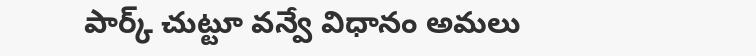పార్క్ చుట్టూ వన్వే విధానం అమలు